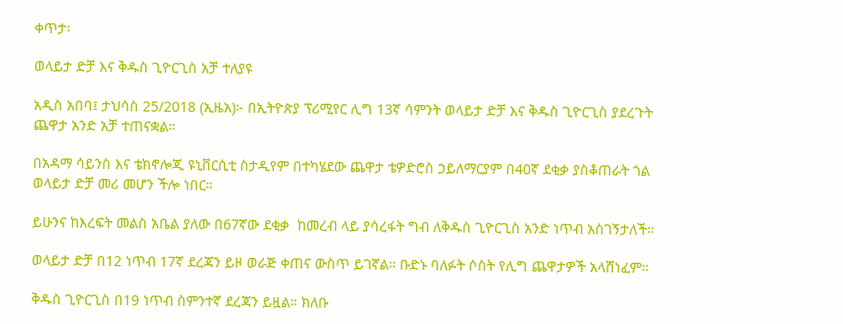ቀጥታ፡

ወላይታ ድቻ እና ቅዱስ ጊዮርጊስ አቻ ተለያዩ

አዲስ አበባ፤ ታህሳስ 25/2018 (ኢዜአ)፦ በኢትዮጵያ ፕሪሚየር ሊግ 13ኛ ሳምንት ወላይታ ድቻ እና ቅዱስ ጊዮርጊስ ያደረጉት ጨዋታ አንድ አቻ ተጠናቋል።

በአዳማ ሳይንስ እና ቴክኖሎጂ ዩኒቨርሲቲ ስታዲየም በተካሄደው ጨዋታ ቴዎድሮስ ኃይለማርያም በ40ኛ ደቂቃ ያስቆጠራት ጎል ወላይታ ድቻ መሪ መሆን ችሎ ነበር።

ይሁንና ከእረፍት መልስ አቤል ያለው በ67ኛው ደቂቃ  ከመረብ ላይ ያሳረፋት ግብ ለቅዱስ ጊዮርጊስ አንድ ነጥብ አስገኝታለች።

ወላይታ ድቻ በ12 ነጥብ 17ኛ ደረጃን ይዞ ወራጅ ቀጠና ውስጥ ይገኛል። ቡድኑ ባለፉት ሶስት የሊግ ጨዋታዎች አላሸነፈም።

ቅዱስ ጊዮርጊስ በ19 ነጥብ ስምንተኛ ደረጃን ይዟል። ክለቡ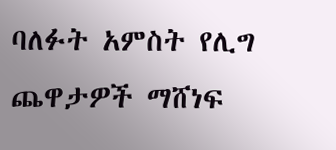ባለፉት አምስት የሊግ ጨዋታዎች ማሸነፍ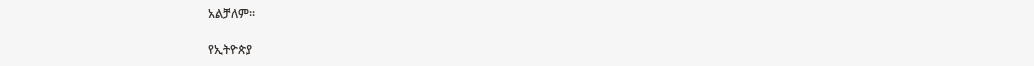አልቻለም።

የኢትዮጵያ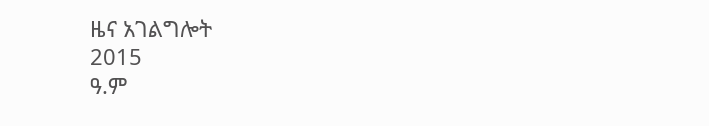ዜና አገልግሎት
2015
ዓ.ም